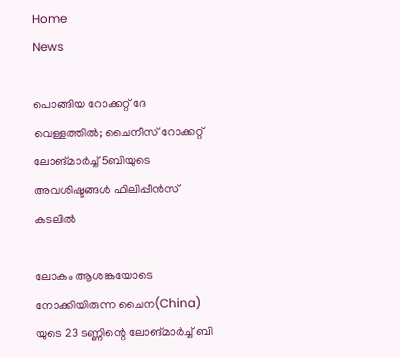Home
News

പൊങ്ങിയ റോക്കറ്റ് ദേ വെള്ളത്തിൽ; ചൈനീസ് റോക്കറ്റ് ലോങ്മാർച്ച് 5ബിയുടെ അ‌വശിഷ്ടങ്ങൾ ഫിലിപ്പീൻസ് കടലിൽ

ലോകം ആശങ്കയോടെ നോക്കിയിരുന്ന ചൈന(China) യുടെ 23 ടണ്ണിന്റെ ലോങ്മാർച്ച് ബി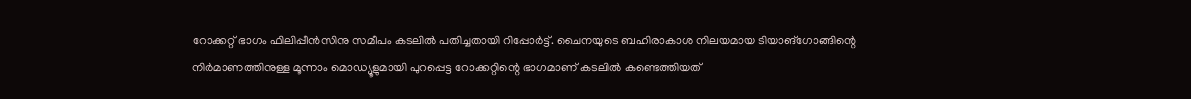റോക്കറ്റ് ഭാഗം ഫിലിപ്പീൻസിനു സമീപം കടലിൽ പതിച്ചതായി റിപ്പോർട്ട്. ചൈനയുടെ ബഹിരാകാശ നിലയമായ ടിയാങ്ഗോങ്ങിന്റെ നിർമാണത്തിനുള്ള മൂന്നാം മൊഡ്യൂളുമായി പുറപ്പെട്ട റോക്കറ്റിന്റെ ഭാഗമാണ് കടലിൽ കണ്ടെത്തിയത്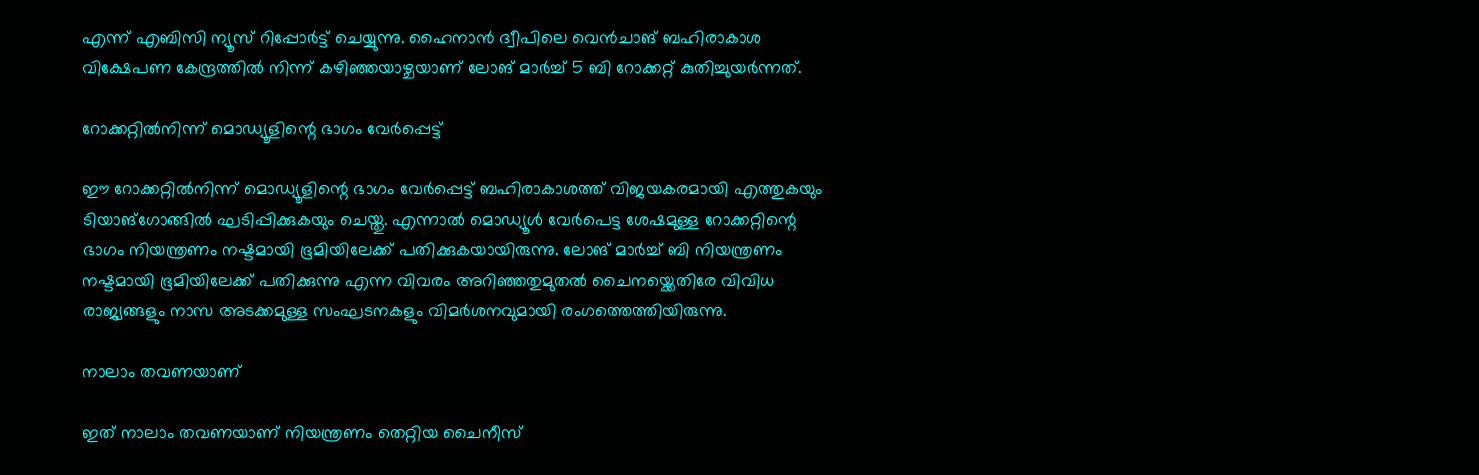എന്ന് എബിസി ന്യൂസ് റിപ്പോർട്ട് ചെയ്യുന്നു. ഹൈനാൻ ദ്വീപിലെ വെൻചാങ് ബഹിരാകാശ വിക്ഷേപണ കേന്ദ്രത്തിൽ നിന്ന് കഴിഞ്ഞയാഴ്ചയാണ് ലോങ് മാർച്ച് 5 ബി റോക്കറ്റ് കുതിച്ചുയർന്നത്.

റോക്കറ്റിൽനിന്ന് മൊഡ്യൂളിന്റെ ഭാഗം വേർപ്പെട്ട്

ഈ റോക്കറ്റിൽനിന്ന് മൊഡ്യൂളിന്റെ ഭാഗം വേർപ്പെട്ട് ബഹിരാകാശത്ത് വിജയകരമായി എത്തുകയും ടിയാങ്ഗോങ്ങിൽ ഘടിപ്പിക്കുകയും ചെയ്തു. എന്നാൽ മൊഡ്യൂൾ വേർപെട്ട ശേഷമുള്ള റോക്കറ്റിന്റെ ഭാഗം നിയന്ത്രണം നഷ്ടമായി ഭൂമിയിലേക്ക് പതിക്കുകയായിരുന്നു. ലോങ് മാർച്ച് ബി നിയന്ത്രണം നഷ്ടമായി ഭൂമിയിലേക്ക് പതിക്കുന്നു എന്ന വിവരം അ‌റിഞ്ഞതുമുതൽ ചൈനയ്ക്കെതിരേ വിവിധ രാജ്യങ്ങളും നാസ അ‌ടക്കമുള്ള സംഘടനകളും വിമർശനവുമായി രംഗത്തെത്തിയിരുന്നു.

നാലാം തവണയാണ്

ഇത് നാലാം തവണയാണ് നിയന്ത്രണം തെറ്റിയ ചൈനീസ്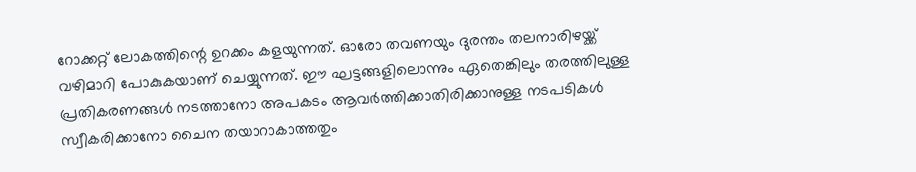റോക്കറ്റ് ലോകത്തിന്റെ ഉറക്കം കളയുന്നത്. ഓരോ തവണയും ദുരന്തം തലനാരിഴയ്ക്ക് വഴിമാറി പോകുകയാണ് ചെയ്യുന്നത്. ഈ ഘട്ടങ്ങളിലൊന്നും ഏതെങ്കിലും തരത്തിലുള്ള പ്രതികരണങ്ങൾ നടത്താനോ അ‌പകടം ആവർത്തിക്കാതിരിക്കാനുള്ള നടപടികൾ സ്വീകരിക്കാനോ ചൈന തയാറാകാത്തതും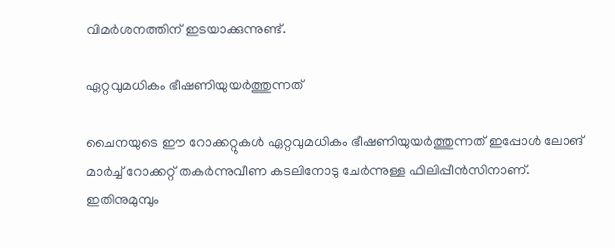വിമർശനത്തിന് ഇടയാക്കുന്നുണ്ട്.

ഏറ്റവുമധികം ഭീഷണിയുയർത്തുന്നത്

ചൈനയുടെ ഈ റോക്കറ്റുകൾ ഏറ്റവുമധികം ഭീഷണിയുയർത്തുന്നത് ഇപ്പോൾ ലോങ് മാർച്ച് റോക്കറ്റ് തകർന്നുവീണ കടലിനോടു ചേർന്നുള്ള ഫിലിപ്പീൻസിനാണ്. ഇതിനുമുമ്പും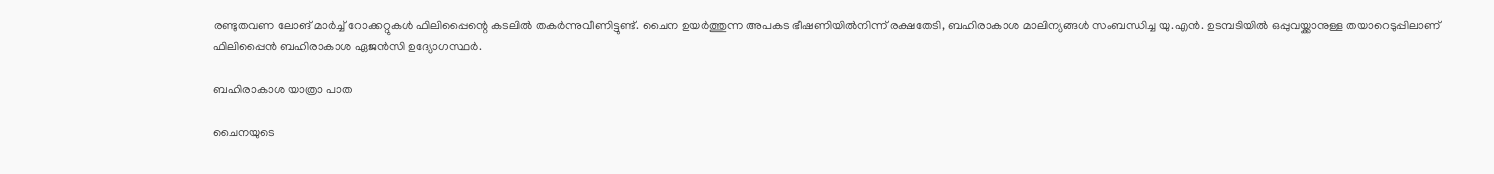രണ്ടുതവണ ലോങ് മാർച്ച് റോക്കറ്റുകൾ ഫിലിപ്പൈന്റെ കടലിൽ തകർന്നുവീണിട്ടുണ്ട്. ചൈന ഉയർത്തുന്ന അ‌പകട ഭീഷണിയിൽനിന്ന് രക്ഷതേടി, ബഹിരാകാശ മാലിന്യങ്ങൾ സംബന്ധിച്ച യു.എൻ. ഉടമ്പടിയിൽ ഒപ്പുവയ്ക്കാനുള്ള തയാറെടുപ്പിലാണ് ഫിലിപ്പൈൻ ബഹിരാകാശ ഏജൻസി ഉദ്യോഗസ്ഥർ.

ബഹിരാകാശ യാത്രാ പാത

ചൈനയുടെ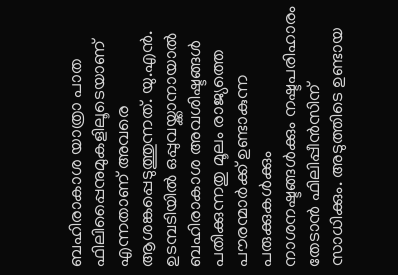ബഹിരാകാശ യാത്രാ പാത ഫിലിപ്പൈനുമുകളിലൂടെയാണ് എന്നതാണ് അ‌വരെ ആശങ്കപ്പെടുത്തുന്നത്. യു.എൻ. ഉടമ്പടിയിൽ ഒപ്പുവയ്ക്കാനായാൽ ബഹിരാകാശ അ‌വശിഷ്ടങ്ങൾ പതിക്കുന്നതു മൂലം രാജ്യത്തെ പൗരന്മാർക്ക് ഉണ്ടാകുന്ന പരുക്കുകൾക്കും നാശനഷ്ടങ്ങൾക്കും നഷ്ടപരിഹാരം തേടാൻ ഫിലിപ്പീൻസിന് സാധിക്കും. അ‌ടുത്തിടെ ഉണ്ടായ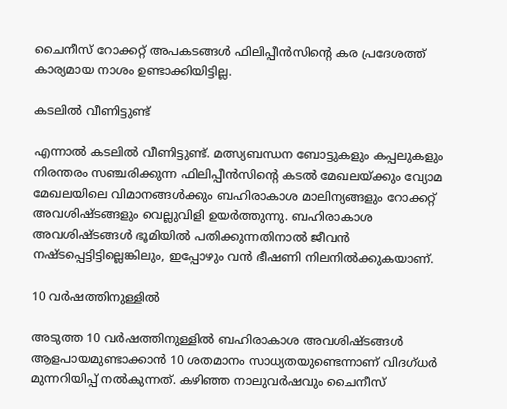ചൈനീസ് റോക്കറ്റ് അ‌പകടങ്ങൾ ഫിലിപ്പീൻസിന്റെ കര പ്രദേശത്ത് കാര്യമായ നാശം ഉണ്ടാക്കിയിട്ടില്ല.

കടലിൽ വീണിട്ടുണ്ട്

എന്നാൽ കടലിൽ വീണിട്ടുണ്ട്. മത്സ്യബന്ധന ബോട്ടുകളും കപ്പലുകളും നിരന്തരം സഞ്ചരിക്കുന്ന ഫിലിപ്പീൻസിന്റെ കടൽ മേഖലയ്ക്കും വ്യോമ മേഖലയിലെ വിമാനങ്ങൾക്കും ബഹിരാകാശ മാലിന്യങ്ങളും റോക്കറ്റ് അ‌വശിഷ്ടങ്ങളും വെല്ലുവിളി ഉയർത്തുന്നു. ബഹിരാകാശ അവശിഷ്ടങ്ങൾ ഭൂമിയിൽ പതിക്കുന്നതിനാൽ ജീവൻ നഷ്ടപ്പെട്ടിട്ടില്ലെങ്കിലും, ഇപ്പോഴും വൻ ഭീഷണി നിലനിൽക്കുകയാണ്.

10 വർഷത്തിനുള്ളിൽ

അടുത്ത 10 വർഷത്തിനുള്ളിൽ ബഹിരാകാശ അവശിഷ്ടങ്ങൾ ആളപായമുണ്ടാക്കാൻ 10 ശതമാനം സാധ്യതയുണ്ടെന്നാണ് വിദഗ്ധർ മുന്നറിയിപ്പ് നൽകുന്നത്. കഴിഞ്ഞ നാലുവർഷവും ചൈനീസ്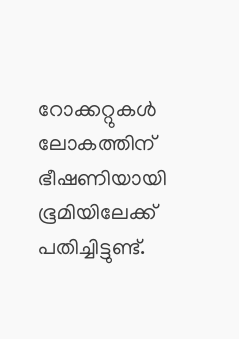റോക്കറ്റുകൾ ലോകത്തിന് ഭീഷണിയായി ഭൂമിയിലേക്ക് പതിച്ചിട്ടുണ്ട്.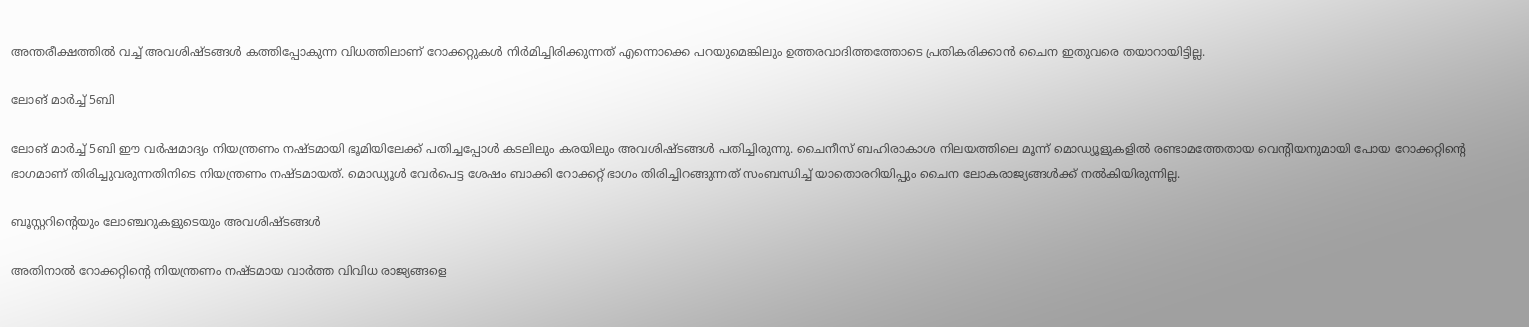അ‌ന്തരീക്ഷത്തിൽ വച്ച് അ‌വശിഷ്ടങ്ങൾ കത്തിപ്പോകുന്ന വിധത്തിലാണ് റോക്കറ്റുകൾ നിർമിച്ചിരിക്കുന്നത് എന്നൊക്കെ പറയുമെങ്കിലും ഉത്തരവാദിത്തത്തോടെ പ്രതികരിക്കാൻ ചൈന ഇതുവരെ തയാറായിട്ടില്ല.

ലോങ് മാർച്ച് 5ബി

ലോങ് മാർച്ച് 5ബി ഈ വർഷമാദ്യം നിയന്ത്രണം നഷ്ടമായി ഭൂമിയിലേക്ക് പതിച്ചപ്പോൾ കടലിലും കരയിലും അ‌വശിഷ്ടങ്ങൾ പതിച്ചിരുന്നു. ചൈനീസ് ബഹിരാകാശ നിലയത്തിലെ മൂന്ന് മൊഡ്യൂളുകളിൽ രണ്ടാമത്തേതായ വെന്റിയനുമായി പോയ റോക്കറ്റിന്റെ ഭാഗമാണ് തിരിച്ചുവരുന്നതിനിടെ നിയന്ത്രണം നഷ്ടമായത്. മൊഡ്യൂൾ വേർപെട്ട ശേഷം ബാക്കി റോക്കറ്റ് ഭാഗം തിരിച്ചിറങ്ങുന്നത് സംബന്ധിച്ച് യാതൊരറിയിപ്പും ചൈന ലോകരാജ്യങ്ങൾക്ക് നൽകിയിരുന്നില്ല.

ബൂസ്റ്ററിന്റെയും ലോഞ്ചറുകളുടെയും അവശിഷ്ടങ്ങൾ

അ‌തിനാൽ റോക്കറ്റിന്റെ നിയന്ത്രണം നഷ്ടമായ വാർത്ത വിവിധ രാജ്യങ്ങളെ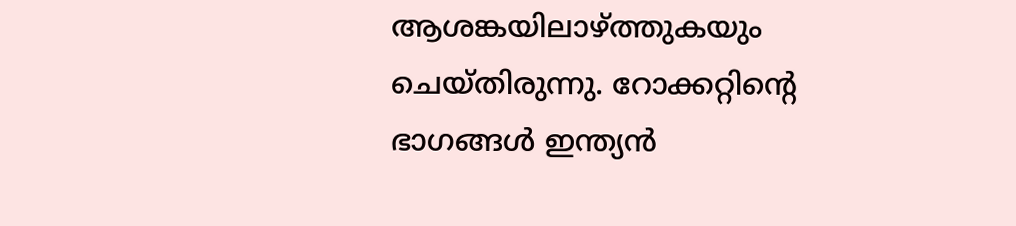ആശങ്കയിലാഴ്ത്തുകയും ചെയ്തിരുന്നു. റോക്കറ്റിന്റെ ഭാഗങ്ങൾ ഇന്ത്യൻ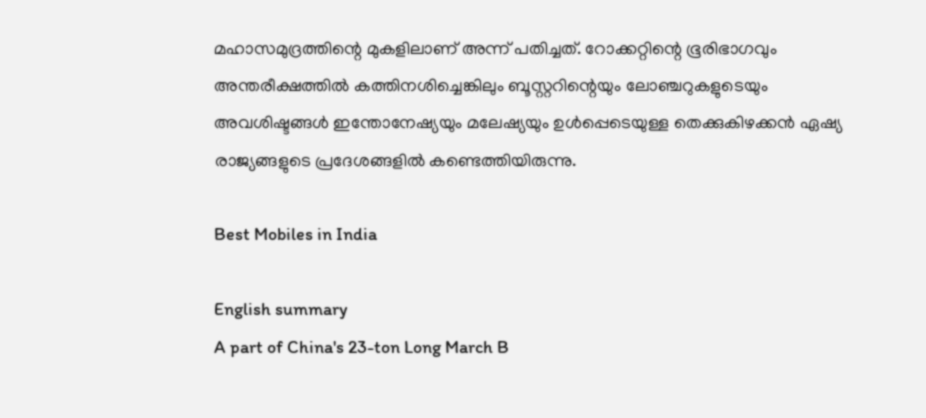മഹാസമുദ്രത്തിന്റെ മുകളിലാണ് അ‌ന്ന് പതിച്ചത്. റോക്കറ്റിന്റെ ഭൂരിഭാഗവും അന്തരീക്ഷത്തിൽ കത്തിനശിച്ചെങ്കിലും ബൂസ്റ്ററിന്റെയും ലോഞ്ചറുകളുടെയും അവശിഷ്ടങ്ങൾ ഇന്തോനേഷ്യയും മലേഷ്യയും ഉൾപ്പെടെയുള്ള തെക്കുകിഴക്കൻ ഏഷ്യ രാജ്യങ്ങളുടെ പ്രദേശങ്ങളിൽ കണ്ടെത്തിയിരുന്നു.

Best Mobiles in India

English summary
A part of China's 23-ton Long March B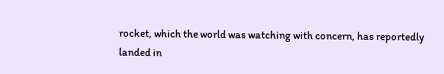rocket, which the world was watching with concern, has reportedly landed in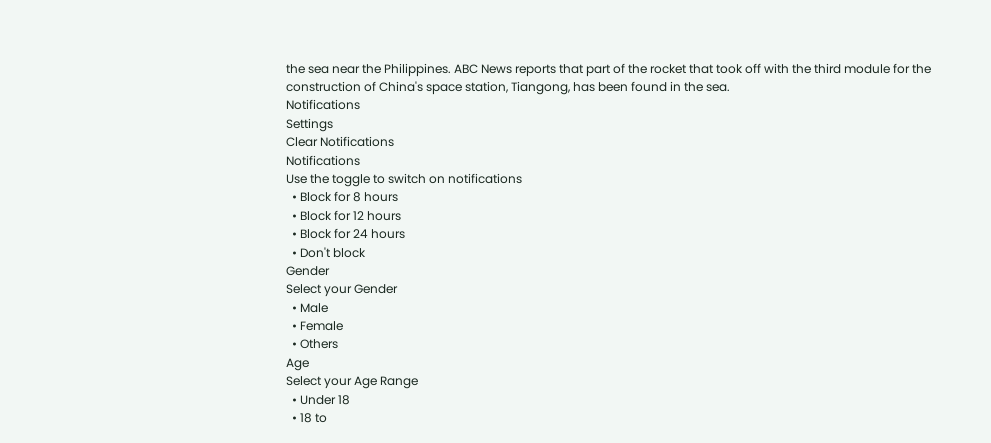the sea near the Philippines. ABC News reports that part of the rocket that took off with the third module for the construction of China's space station, Tiangong, has been found in the sea.
Notifications
Settings
Clear Notifications
Notifications
Use the toggle to switch on notifications
  • Block for 8 hours
  • Block for 12 hours
  • Block for 24 hours
  • Don't block
Gender
Select your Gender
  • Male
  • Female
  • Others
Age
Select your Age Range
  • Under 18
  • 18 to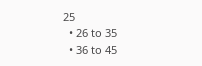25
  • 26 to 35
  • 36 to 45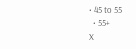• 45 to 55
  • 55+
X